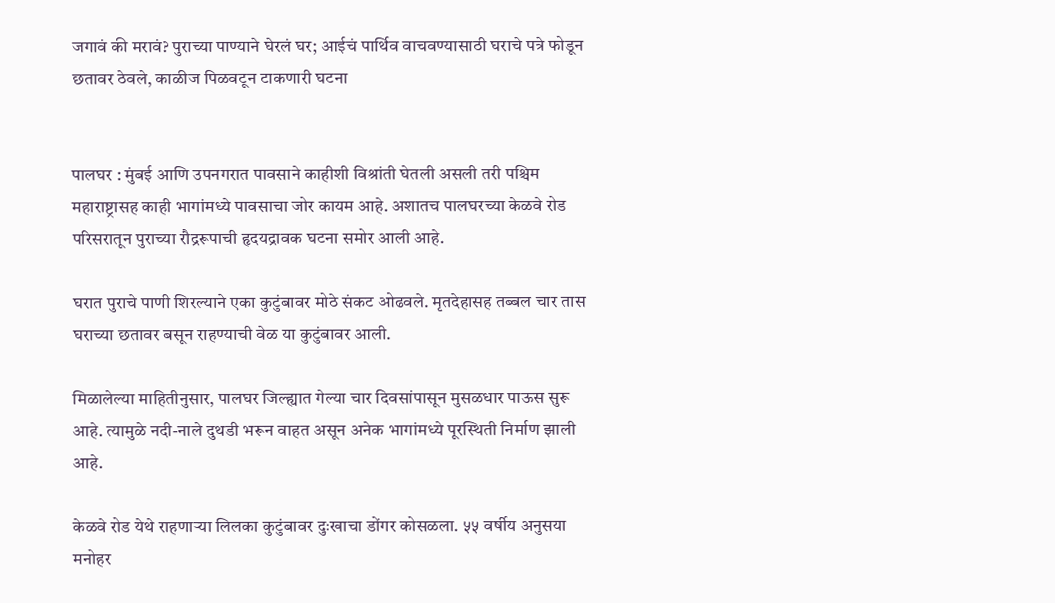जगावं की मरावं? पुराच्या पाण्याने घेरलं घर; आईचं पार्थिव वाचवण्यासाठी घराचे पत्रे फोडून छतावर ठेवले, काळीज पिळवटून टाकणारी घटना


पालघर : मुंबई आणि उपनगरात पावसाने काहीशी विश्रांती घेतली असली तरी पश्चिम महाराष्ट्रासह काही भागांमध्ये पावसाचा जोर कायम आहे. अशातच पालघरच्या केळवे रोड परिसरातून पुराच्या रौद्ररूपाची हृदयद्रावक घटना समोर आली आहे.

घरात पुराचे पाणी शिरल्याने एका कुटुंबावर मोठे संकट ओढवले. मृतदेहासह तब्बल चार तास घराच्या छतावर बसून राहण्याची वेळ या कुटुंबावर आली.

मिळालेल्या माहितीनुसार, पालघर जिल्ह्यात गेल्या चार दिवसांपासून मुसळधार पाऊस सुरू आहे. त्यामुळे नदी-नाले दुथडी भरून वाहत असून अनेक भागांमध्ये पूरस्थिती निर्माण झाली आहे.

केळवे रोड येथे राहणाऱ्या लिलका कुटुंबावर दुःखाचा डोंगर कोसळला. ५५ वर्षीय अनुसया मनोहर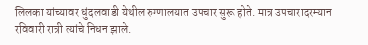लिलका यांच्यावर धुंदलवाडी येथील रुग्णालयात उपचार सुरू होते. मात्र उपचारादरम्यान रविवारी रात्री त्यांचे निधन झाले.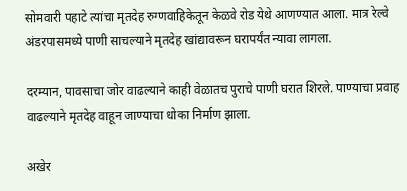सोमवारी पहाटे त्यांचा मृतदेह रुग्णवाहिकेतून केळवे रोड येथे आणण्यात आला. मात्र रेल्वे अंडरपासमध्ये पाणी साचल्याने मृतदेह खांद्यावरून घरापर्यंत न्यावा लागला.

दरम्यान, पावसाचा जोर वाढल्याने काही वेळातच पुराचे पाणी घरात शिरले. पाण्याचा प्रवाह वाढल्याने मृतदेह वाहून जाण्याचा धोका निर्माण झाला.

अखेर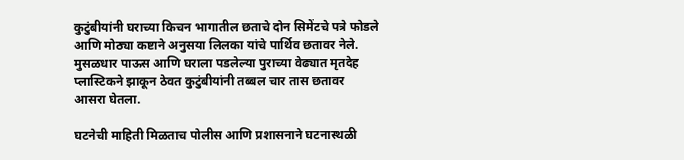कुटुंबीयांनी घराच्या किचन भागातील छताचे दोन सिमेंटचे पत्रे फोडले आणि मोठ्या कष्टाने अनुसया लिलका यांचे पार्थिव छतावर नेले. मुसळधार पाऊस आणि घराला पडलेल्या पुराच्या वेढ्यात मृतदेह प्लास्टिकने झाकून ठेवत कुटुंबीयांनी तब्बल चार तास छतावर आसरा घेतला.

घटनेची माहिती मिळताच पोलीस आणि प्रशासनाने घटनास्थळी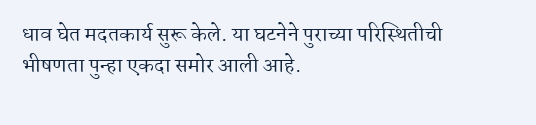धाव घेत मदतकार्य सुरू केले. या घटनेने पुराच्या परिस्थितीची भीषणता पुन्हा एकदा समोर आली आहे.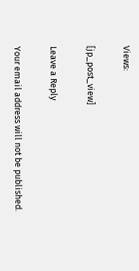Views:

[jp_post_view]

Leave a Reply

Your email address will not be published.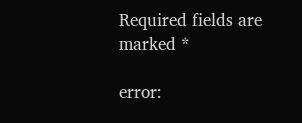Required fields are marked *

error: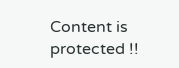Content is protected !!